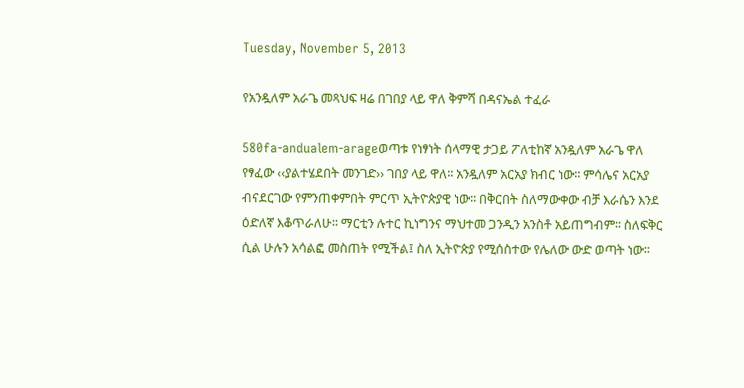Tuesday, November 5, 2013

የአንዷለም አራጌ መጻህፍ ዛሬ በገበያ ላይ ዋለ ቅምሻ በዳናኤል ተፈራ

580fa-andualem-arageወጣቱ የነፃነት ሰላማዊ ታጋይ ፖለቲከኛ አንዷለም አራጌ ዋለ የፃፈው ‹‹ያልተሄደበት መንገድ›› ገበያ ላይ ዋለ፡፡ አንዷለም አርአያ ክብር ነው፡፡ ምሳሌና አርአያ ብናደርገው የምንጠቀምበት ምርጥ ኢትዮጵያዊ ነው፡፡ በቅርበት ስለማውቀው ብቻ እራሴን እንደ ዕድለኛ እቆጥራለሁ፡፡ ማርቲን ሉተር ኪነግንና ማህተመ ጋንዲን አንስቶ አይጠግብም፡፡ ስለፍቅር ሲል ሁሉን አሳልፎ መስጠት የሚችል፤ ስለ ኢትዮጵያ የሚሰስተው የሌለው ውድ ወጣት ነው፡፡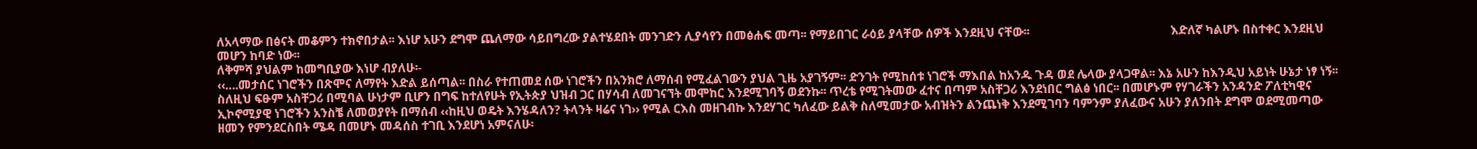ለአላማው በፅናት መቆምን ተክኖበታል፡፡ እነሆ አሁን ደግሞ ጨለማው ሳይበግረው ያልተሄደበት መንገድን ሊያሳየን በመፅሐፍ መጣ፡፡ የማይበገር ራዕይ ያላቸው ሰዎች እንደዚህ ናቸው፡፡                                               እድለኛ ካልሆኑ በስተቀር እንደዚህ መሆን ከባድ ነው፡፡
ለቅምሻ ያህልም ከመግቢያው እነሆ ብያለሁ፡-
‹‹….መታሰር ነገሮችን በጽሞና ለማየት እድል ይሰጣል፡፡ በስራ የተጠመደ ሰው ነገሮችን በአንክሮ ለማሰብ የሚፈልገውን ያህል ጊዜ አያገኝም፡፡ ድንገት የሚከሰቱ ነገሮች ማእበል ከአንዱ ጉዳ ወደ ሌላው ያላጋዋል፡፡ እኔ አሁን ከእንዲህ አይነት ሁኔታ ነፃ ነኝ፡፡ስለዚህ ፍፁም አስቸጋሪ በሚባል ሁነታም ቢሆን በግፍ ከተለየሁት የኢትጵያ ህዝብ ጋር በሃሳብ ለመገናኘት መሞከር እንደሚገባኝ ወደንኩ፡፡ ጥረቴ የሚገትመው ፈተና በጣም አስቸጋሪ እንደነበር ግልፅ ነበር፡፡ በመሆኑም የሃገራችን አንዳንድ ፖለቲካዊና ኢኮኖሚያዊ ነገሮችን አንስቼ ለመወያየት በማሰብ ‹‹ከዚህ ወዴት እንሄዳለን? ትላንት ዛሬና ነገ›› የሚል ርእስ መዘገብኩ እንደሃገር ካለፈው ይልቅ ስለሚመታው አብዝትን ልንጨነቅ እንደሚገባን ባምንም ያለፈውና አሁን ያለንበት ደግሞ ወደሚመጣው ዘመን የምንደርስበት ሜዳ በመሆኑ መዳሰስ ተገቢ እንደሆነ አምናለሁ፡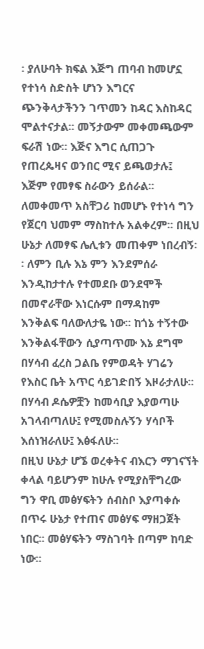፡ ያለሁባት ክፍል እጅግ ጠባብ ከመሆኗ የተነሳ ስድስት ሆነን እግርና ጭንቅላታችንን ገጥመን ከዳር እስከዳር ሞልተናታል፡፡ መኝታውም መቀመጫውም ፍራሽ ነው፡፡ እጅና እግር ሲጠጋጉ የጠረጴዛና ወንበር ሚና ይጫወታሉ፤ እጅም የመፃፍ ስራውን ይሰራል፡፡ ለመቀመጥ አስቸጋሪ ከመሆኑ የተነሳ ግን የጀርባ ህመም ማስከተሉ አልቀረም፡፡ በዚህ ሁኔታ ለመፃፍ ሌሊቱን መጠቀም ነበረብኝ፡፡ ለምን ቢሉ እኔ ምን እንደምሰራ እንዲከታተሉ የተመደቡ ወንደሞች በመኖራቸው እነርሱም በማዳከም እንቅልፍ ባለውለታዬ ነው፡፡ ከጎኔ ተኝተው እንቅልፋቸውን ሲያጣጥሙ እኔ ደግሞ በሃሳብ ፈረስ ጋልቤ የምወዳት ሃገሬን የእስር ቤት አጥር ሳይገድበኝ እዞራታለሁ፡፡ በሃሳብ ዶሴዎቿን ከመሳቢያ እያወጣሁ አገላብጣለሁ፤ የሚመስሉኝን ሃሳቦች እሰነዝራለሁ፤ እፅፋለሁ፡፡
በዚህ ሁኔታ ሆኜ ወረቀትና ብእርን ማገናኘት ቀላል ባይሆንም ከሁሉ የሚያስቸግረው ግን ዋቢ መፅሃፍትን ሰብስቦ እያጣቀሱ በጥሩ ሁኔታ የተጠና መፅሃፍ ማዘጋጀት ነበር፡፡ መፅሃፍትን ማስገባት በጣም ከባድ ነው፡፡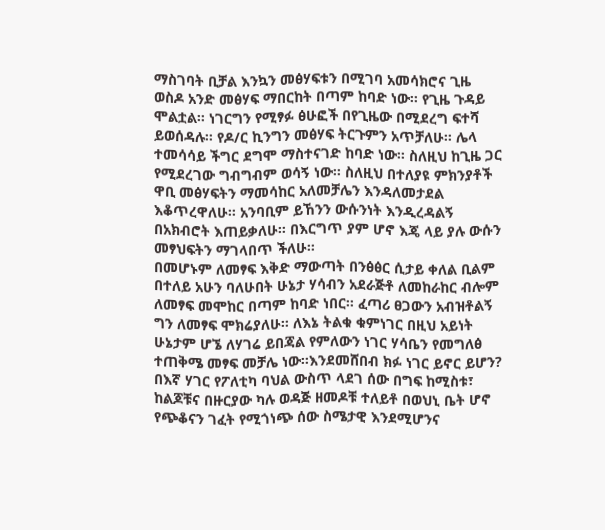ማስገባት ቢቻል እንኳን መፅሃፍቱን በሚገባ አመሳክሮና ጊዜ ወስዶ አንድ መፅሃፍ ማበርከት በጣም ከባድ ነው፡፡ የጊዜ ጉዳይ ሞልቷል፡፡ ነገርግን የሚፃፉ ፅሁፎች በየጊዜው በሚደረግ ፍተሻ ይወሰዳሉ፡፡ የዶ/ር ኪንግን መፅሃፍ ትርጉምን አጥቻለሁ፡፡ ሌላ ተመሳሳይ ችግር ደግሞ ማስተናገድ ከባድ ነው፡፡ ስለዚህ ከጊዜ ጋር የሚደረገው ግብግብም ወሳኝ ነው፡፡ ስለዚህ በተለያዩ ምክንያቶች ዋቢ መፅሃፍትን ማመሳከር አለመቻሌን እንዳለመታደል እቆጥረዋለሁ፡፡ አንባቢም ይኸንን ውሱንነት እንዲረዳልኝ በአክብሮት እጠይቃለሁ፡፡ በእርግጥ ያም ሆኖ እጄ ላይ ያሉ ውሱን መፃህፍትን ማገላበጥ ችለሁ፡፡
በመሆኑም ለመፃፍ እቅድ ማውጣት በንፅፅር ሲታይ ቀለል ቢልም በተለይ አሁን ባለሁበት ሁኔታ ሃሳብን አደራጅቶ ለመከራከር ብሎም ለመፃፍ መሞከር በጣም ከባድ ነበር፡፡ ፈጣሪ ፀጋውን አብዝቶልኝ ግን ለመፃፍ ሞክሬያለሁ፡፡ ለእኔ ትልቁ ቁምነገር በዚህ አይነት ሁኔታም ሆኜ ለሃገሬ ይበጃል የምለውን ነገር ሃሳቤን የመግለፅ ተጠቅሜ መፃፍ መቻሌ ነው፡፡እንደመሸበብ ክፉ ነገር ይኖር ይሆን?
በእኛ ሃገር የፖለቲካ ባህል ውስጥ ላደገ ሰው በግፍ ከሚስቱ፣ ከልጆቹና በዙርያው ካሉ ወዳጅ ዘመዶቹ ተለይቶ በወህኒ ቤት ሆኖ የጭቆናን ገፈት የሚጎነጭ ሰው ስሜታዊ እንደሚሆንና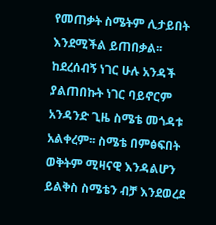የመጠቃት ስሜትም ሊታይበት እንደሚችል ይጠበቃል፡፡ ከደረሰብኝ ነገር ሁሉ አንዳች ያልጠበኩት ነገር ባይኖርም አንዳንድ ጊዜ ስሜቴ መጎዳቱ አልቀረም፡፡ ስሜቴ በምፅፍበት ወቅትም ሚዛናዊ እንዳልሆን ይልቅስ ስሜቴን ብቻ እንደወረደ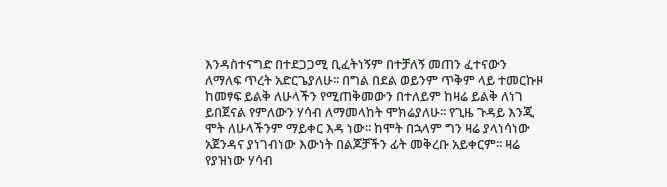እንዳስተናግድ በተደጋጋሚ ቢፈትነኝም በተቻለኝ መጠን ፈተናውን ለማለፍ ጥረት አድርጌያለሁ፡፡ በግል በደል ወይንም ጥቅም ላይ ተመርኩዞ ከመፃፍ ይልቅ ለሁላችን የሚጠቅመውን በተለይም ከዛሬ ይልቅ ለነገ ይበጀናል የምለውን ሃሳብ ለማመላከት ሞክሬያለሁ፡፡ የጊዜ ጉዳይ እንጂ ሞት ለሁላችንም ማይቀር እዳ ነው፡፡ ከሞት በኋላም ግን ዛሬ ያላነሳነው አጀንዳና ያነገብነው እውነት በልጆቻችን ፊት መቅረቡ አይቀርም፡፡ ዛሬ የያዝነው ሃሳብ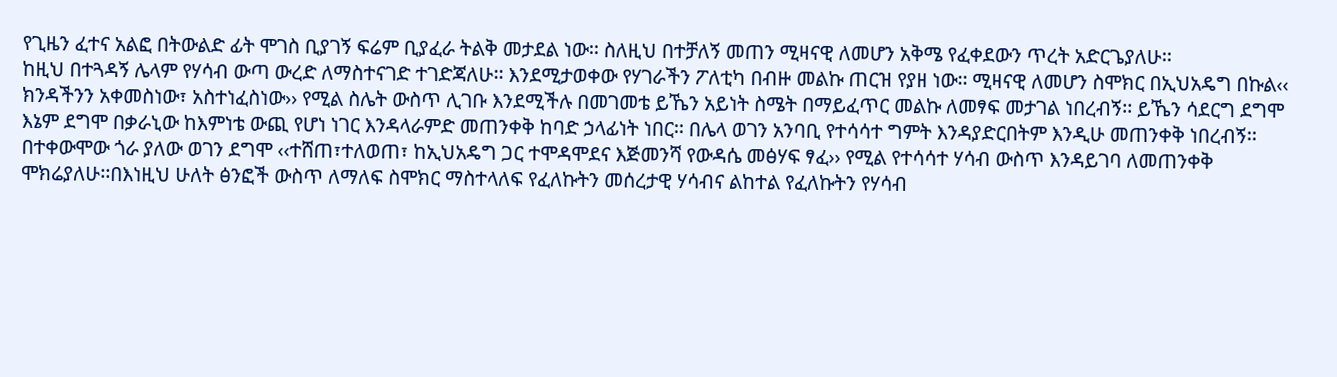የጊዜን ፈተና አልፎ በትውልድ ፊት ሞገስ ቢያገኝ ፍሬም ቢያፈራ ትልቅ መታደል ነው፡፡ ስለዚህ በተቻለኝ መጠን ሚዛናዊ ለመሆን አቅሜ የፈቀደውን ጥረት አድርጌያለሁ፡፡
ከዚህ በተጓዳኝ ሌላም የሃሳብ ውጣ ውረድ ለማስተናገድ ተገድጃለሁ፡፡ እንደሚታወቀው የሃገራችን ፖለቲካ በብዙ መልኩ ጠርዝ የያዘ ነው፡፡ ሚዛናዊ ለመሆን ስሞክር በኢህአዴግ በኩል‹‹ ክንዳችንን አቀመስነው፣ አስተነፈስነው›› የሚል ስሌት ውስጥ ሊገቡ እንደሚችሉ በመገመቴ ይኼን አይነት ስሜት በማይፈጥር መልኩ ለመፃፍ መታገል ነበረብኝ፡፡ ይኼን ሳደርግ ደግሞ እኔም ደግሞ በቃራኒው ከእምነቴ ውጪ የሆነ ነገር እንዳላራምድ መጠንቀቅ ከባድ ኃላፊነት ነበር፡፡ በሌላ ወገን አንባቢ የተሳሳተ ግምት እንዳያድርበትም እንዲሁ መጠንቀቅ ነበረብኝ፡፡ በተቀውሞው ጎራ ያለው ወገን ደግሞ ‹‹ተሸጠ፣ተለወጠ፣ ከኢህአዴግ ጋር ተሞዳሞደና እጅመንሻ የውዳሴ መፅሃፍ ፃፈ›› የሚል የተሳሳተ ሃሳብ ውስጥ እንዳይገባ ለመጠንቀቅ ሞክሬያለሁ፡፡በእነዚህ ሁለት ፅንፎች ውስጥ ለማለፍ ስሞክር ማስተላለፍ የፈለኩትን መሰረታዊ ሃሳብና ልከተል የፈለኩትን የሃሳብ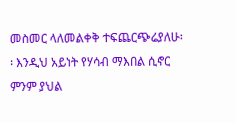መስመር ላለመልቀቅ ተፍጨርጭሬያለሁ፡፡ እንዲህ አይነት የሃሳብ ማእበል ሲኖር ምንም ያህል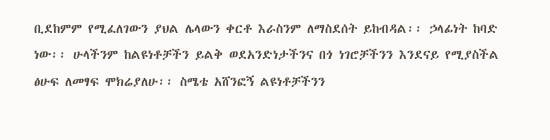ቢደከምም የሚፈለገውን ያህል ሌላውን ቀርቶ እራስንም ለማስደሰት ይከብዳል፡፡ ኃላፊነት ከባድ ነው፡፡ ሁላችንም ከልዩነቶቻችን ይልቅ ወደአንድነታችንና በጎ ነገሮቻችንን እንደናይ የሚያስችል ፅሁፍ ለመፃፍ ሞክሬያለሁ፡፡ ስሜቴ አሸንፎኝ ልዩነቶቻችንን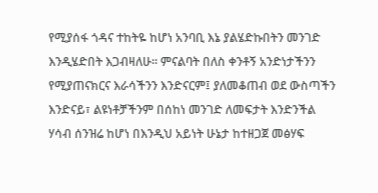የሚያሰፋ ጎዳና ተከትዬ ከሆነ አንባቢ እኔ ያልሄድኩበትን መንገድ እንዲሄድበት እጋብዛለሁ፡፡ ምናልባት በለስ ቀንቶኝ አንድነታችንን የሚያጠናክርና እራሳችንን እንድናርም፤ ያለመቆጠብ ወደ ውስጣችን እንድናይ፣ ልዩነቶቻችንም በሰከነ መንገድ ለመፍታት እንድንችል ሃሳብ ሰንዝሬ ከሆነ በእንዲህ አይነት ሁኔታ ከተዘጋጀ መፅሃፍ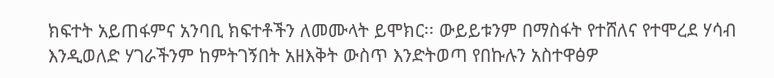ክፍተት አይጠፋምና አንባቢ ክፍተቶችን ለመሙላት ይሞክር፡፡ ውይይቱንም በማስፋት የተሸለና የተሞረደ ሃሳብ እንዲወለድ ሃገራችንም ከምትገኝበት አዘእቅት ውስጥ እንድትወጣ የበኩሉን አስተዋፅዎ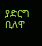ያድርግ ቢለዋ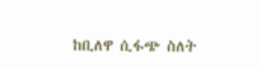ከቢለዋ ሲፋጭ ስለት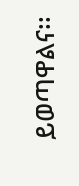ይወጣዋልና፡፡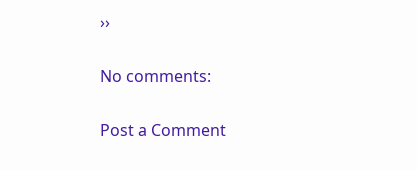››

No comments:

Post a Comment